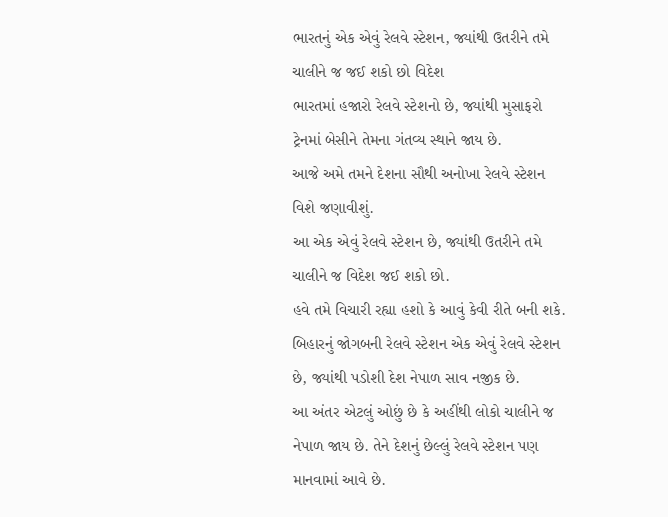ભારતનું એક એવું રેલવે સ્ટેશન, જ્યાંથી ઉતરીને તમે ચાલીને જ જઈ શકો છો વિદેશ
ભારતમાં હજારો રેલવે સ્ટેશનો છે, જ્યાંથી મુસાફરો ટ્રેનમાં બેસીને તેમના ગંતવ્ય સ્થાને જાય છે.
આજે અમે તમને દેશના સૌથી અનોખા રેલવે સ્ટેશન વિશે જણાવીશું.
આ એક એવું રેલવે સ્ટેશન છે, જ્યાંથી ઉતરીને તમે ચાલીને જ વિદેશ જઈ શકો છો.
હવે તમે વિચારી રહ્યા હશો કે આવું કેવી રીતે બની શકે.
બિહારનું જોગબની રેલવે સ્ટેશન એક એવું રેલવે સ્ટેશન છે, જ્યાંથી પડોશી દેશ નેપાળ સાવ નજીક છે.
આ અંતર એટલું ઓછું છે કે અહીંથી લોકો ચાલીને જ નેપાળ જાય છે. તેને દેશનું છેલ્લું રેલવે સ્ટેશન પણ માનવામાં આવે છે.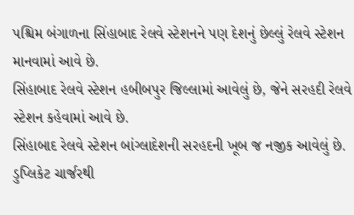પશ્ચિમ બંગાળના સિંહાબાદ રેલવે સ્ટેશનને પણ દેશનું છેલ્લું રેલવે સ્ટેશન માનવામાં આવે છે.
સિંહાબાદ રેલવે સ્ટેશન હબીબપુર જિલ્લામાં આવેલું છે, જેને સરહદી રેલવે સ્ટેશન કહેવામાં આવે છે.
સિંહાબાદ રેલવે સ્ટેશન બાંગ્લાદેશની સરહદની ખૂબ જ નજીક આવેલું છે.
ડુપ્લિકેટ ચાર્જરથી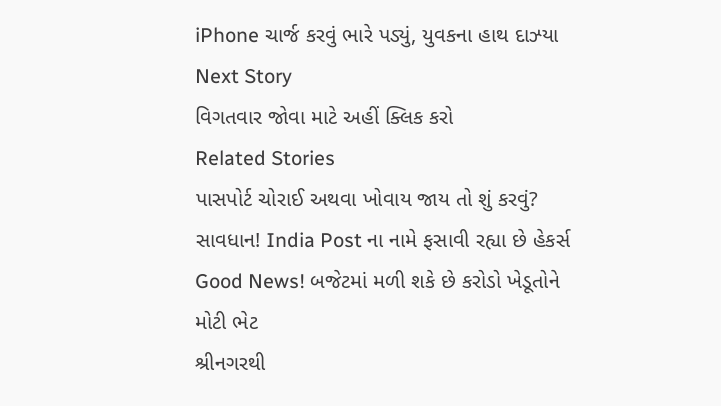iPhone ચાર્જ કરવું ભારે પડ્યું, યુવકના હાથ દાઝ્યા
Next Story
વિગતવાર જોવા માટે અહીં ક્લિક કરો
Related Stories
પાસપોર્ટ ચોરાઈ અથવા ખોવાય જાય તો શું કરવું?
સાવધાન! India Post ના નામે ફસાવી રહ્યા છે હેકર્સ
Good News! બજેટમાં મળી શકે છે કરોડો ખેડૂતોને મોટી ભેટ
શ્રીનગરથી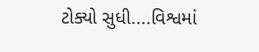ટોક્યો સુધી....વિશ્વમાં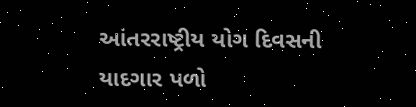આંતરરાષ્ટ્રીય યોગ દિવસની યાદગાર પળો